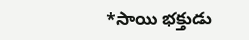*సాయి భక్తుడు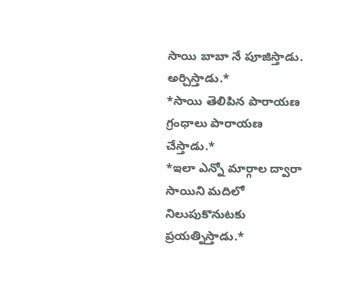సాయి బాబా నే పూజిస్తాడు. అర్చిస్తాడు.*
*సాయి తెలిపిన పారాయణ గ్రంధాలు పారాయణ చేస్తాడు.*
*ఇలా ఎన్నో మార్గాల ద్వారా సాయిని మదిలో నిలుపుకొనుటకు ప్రయత్నిస్తాడు.*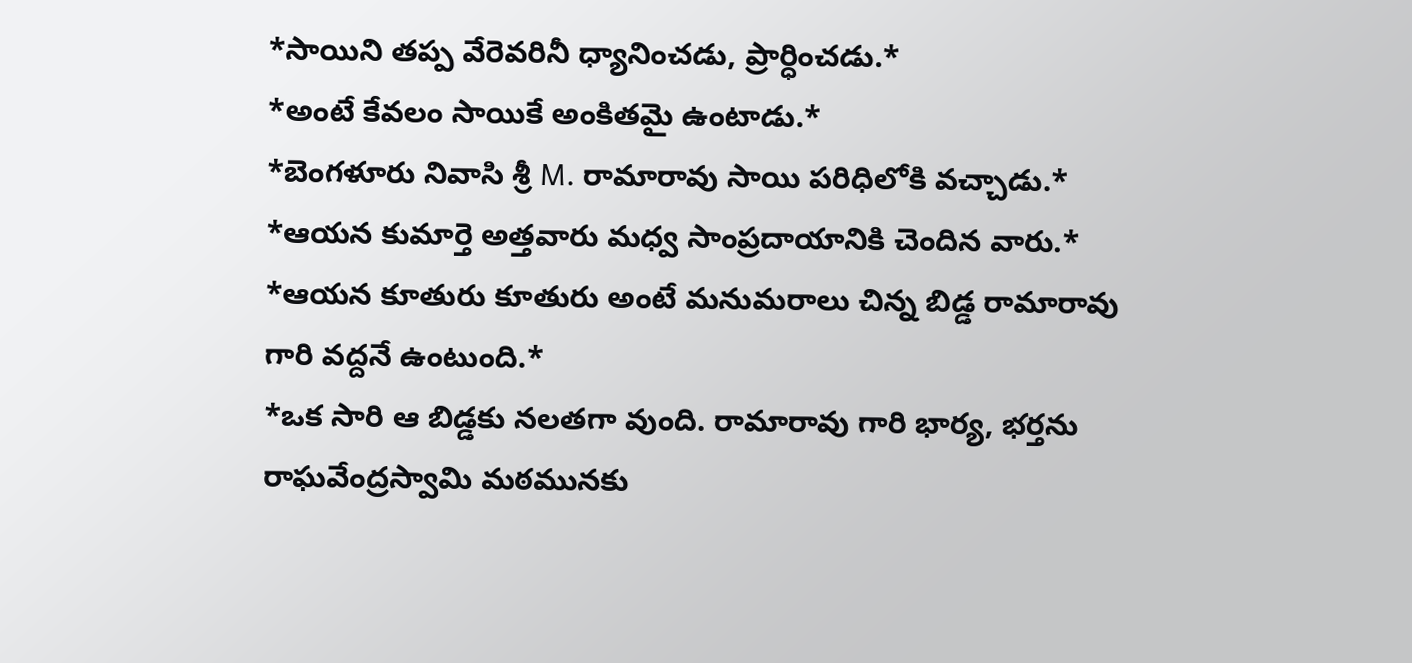*సాయిని తప్ప వేరెవరినీ ధ్యానించడు, ప్రార్ధించడు.*
*అంటే కేవలం సాయికే అంకితమై ఉంటాడు.*
*బెంగళూరు నివాసి శ్రీ M. రామారావు సాయి పరిధిలోకి వచ్చాడు.*
*ఆయన కుమార్తె అత్తవారు మధ్వ సాంప్రదాయానికి చెందిన వారు.*
*ఆయన కూతురు కూతురు అంటే మనుమరాలు చిన్న బిడ్డ రామారావు గారి వద్దనే ఉంటుంది.*
*ఒక సారి ఆ బిడ్డకు నలతగా వుంది. రామారావు గారి భార్య, భర్తను రాఘవేంద్రస్వామి మఠమునకు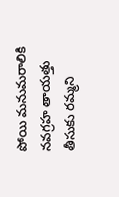పోయి మనుమరాలికి నవగ్రహ తాయత్తు తీసుకు రమ్మని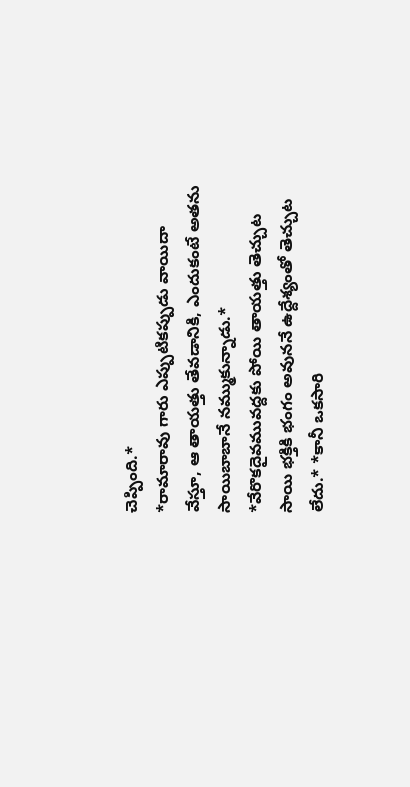చెప్పింది.*
*రామారావు గారు ఎప్పుటికప్పుడు వాయిదా వేస్తూ, ఆ తాయత్తు తేవడానికి, ఎందుకంటే అతను సాయిబాబానే నమ్ముకున్నాడు.*
*వేరొకదైవమువద్దకు పోయి తాయత్తు తెచ్చుట సాయి భక్తికి భంగం అవుననే ఉద్దేశ్యంతో తెచ్చుట లేదు.* *కానీ ఒకసారి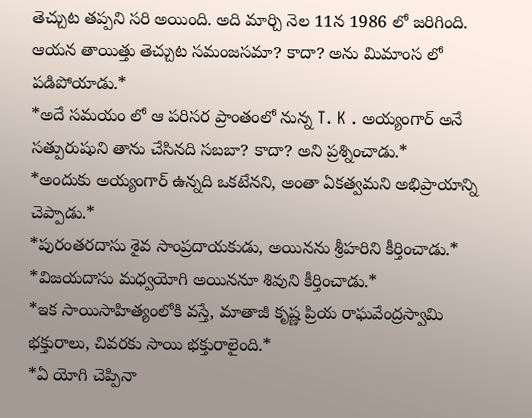తెచ్చుట తప్పని సరి అయింది. అది మార్చి నెల 11న 1986 లో జరిగింది. ఆయన తాయిత్తు తెచ్చుట సమంజసమా? కాదా? అను మిమాంస లో పడిపోయాడు.*
*అదే సమయం లో ఆ పరిసర ప్రాంతంలో నున్న T. K . అయ్యంగార్ అనే సత్పురుషుని తాను చేసినది సబబా? కాదా? అని ప్రశ్నించాడు.*
*అందుకు అయ్యంగార్ ఉన్నది ఒకటేనని, అంతా ఏకత్వమని అభిప్రాయాన్ని చెప్పాడు.*
*పురంతరదాసు శైవ సాంప్రదాయకుడు, అయినను శ్రీహరిని కీర్తించాడు.*
*విజయదాసు మధ్వయోగి అయిననూ శివుని కీర్తించాడు.*
*ఇక సాయిసాహిత్యంలోకి వస్తే, మాతాజీ కృష్ణ ప్రియ రాఘవేంద్రస్వామి భక్తురాలు, చివరకు సాయి భక్తురాలైంది.*
*ఏ యోగి చెప్పినా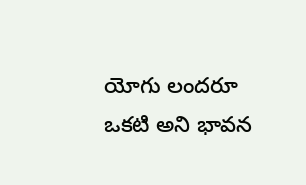యోగు లందరూ ఒకటి అని భావన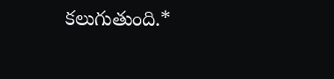కలుగుతుంది.*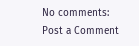No comments:
Post a Comment